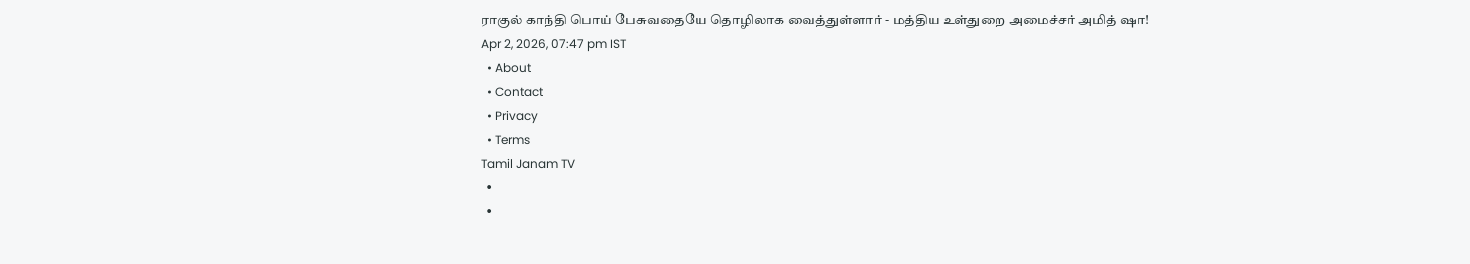ராகுல் காந்தி பொய் பேசுவதையே தொழிலாக வைத்துள்ளார் - மத்திய உள்துறை அமைச்சர் அமித் ஷா!
Apr 2, 2026, 07:47 pm IST
  • About
  • Contact
  • Privacy
  • Terms
Tamil Janam TV
  •
  •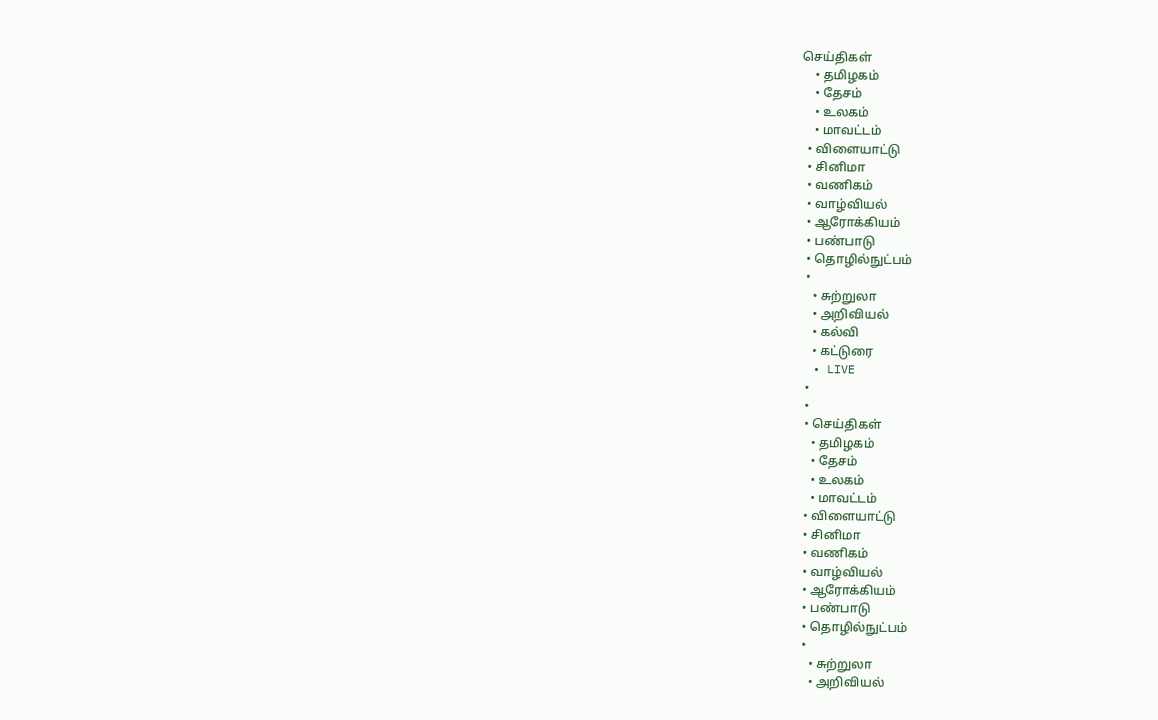செய்திகள்
    • தமிழகம்
    • தேசம்
    • உலகம்
    • மாவட்டம்
  • விளையாட்டு
  • சினிமா
  • வணிகம்
  • வாழ்வியல்
  • ஆரோக்கியம்
  • பண்பாடு
  • தொழில்நுட்பம்
  •
    • சுற்றுலா
    • அறிவியல்
    • கல்வி
    • கட்டுரை
  • LIVE
  •
  •
  • செய்திகள்
    • தமிழகம்
    • தேசம்
    • உலகம்
    • மாவட்டம்
  • விளையாட்டு
  • சினிமா
  • வணிகம்
  • வாழ்வியல்
  • ஆரோக்கியம்
  • பண்பாடு
  • தொழில்நுட்பம்
  •
    • சுற்றுலா
    • அறிவியல்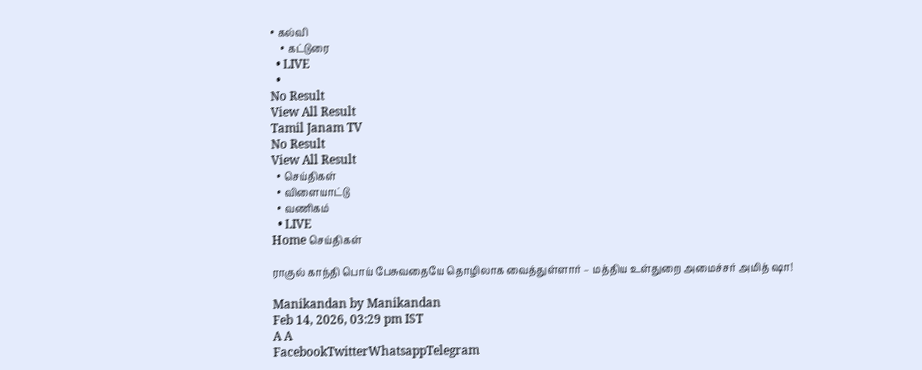• கல்வி
    • கட்டுரை
  • LIVE
  •
No Result
View All Result
Tamil Janam TV
No Result
View All Result
  • செய்திகள்
  • விளையாட்டு
  • வணிகம்
  • LIVE
Home செய்திகள்

ராகுல் காந்தி பொய் பேசுவதையே தொழிலாக வைத்துள்ளார் – மத்திய உள்துறை அமைச்சர் அமித் ஷா!

Manikandan by Manikandan
Feb 14, 2026, 03:29 pm IST
A A
FacebookTwitterWhatsappTelegram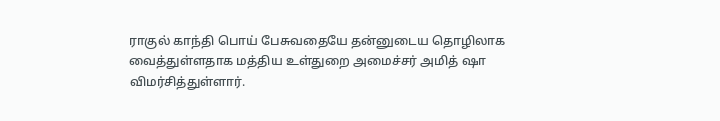ராகுல் காந்தி பொய் பேசுவதையே தன்னுடைய தொழிலாக வைத்துள்ளதாக மத்திய உள்துறை அமைச்சர் அமித் ஷா விமர்சித்துள்ளார்.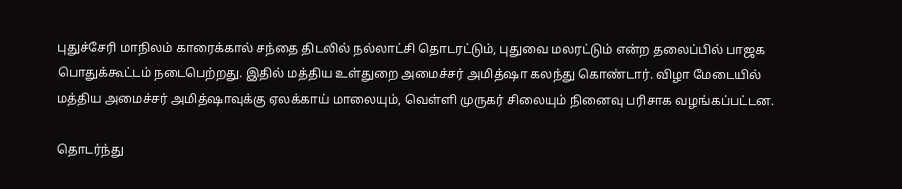புதுச்சேரி மாநிலம் காரைக்கால் சந்தை திடலில் நல்லாட்சி தொடரட்டும், புதுவை மலரட்டும் என்ற தலைப்பில் பாஜக பொதுக்கூட்டம் நடைபெற்றது. இதில் மத்திய உள்துறை அமைச்சர் அமித்ஷா கலந்து கொண்டார். விழா மேடையில் மத்திய அமைச்சர் அமித்ஷாவுக்கு ஏலக்காய் மாலையும், வெள்ளி முருகர் சிலையும் நினைவு பரிசாக வழங்கப்பட்டன.

தொடர்ந்து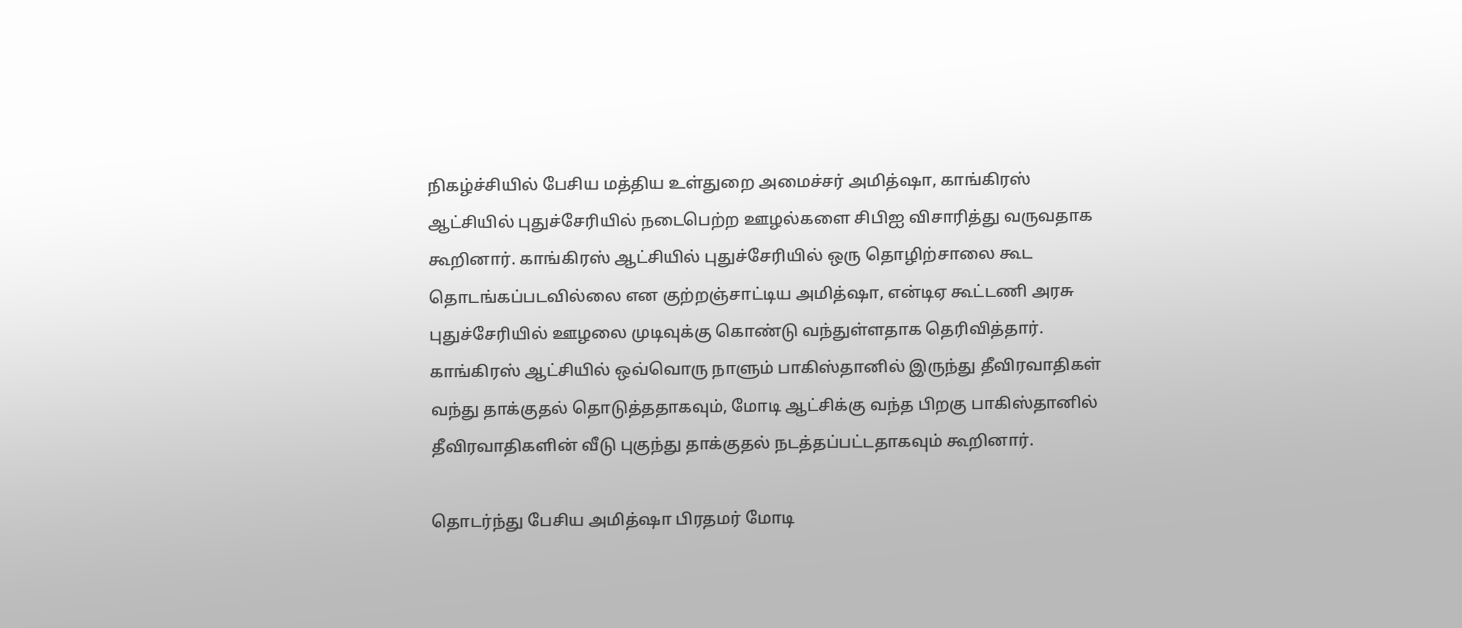நிகழ்ச்சியில் பேசிய மத்திய உள்துறை அமைச்சர் அமித்ஷா, காங்கிரஸ் ஆட்சியில் புதுச்சேரியில் நடைபெற்ற ஊழல்களை சிபிஐ விசாரித்து வருவதாக கூறினார். காங்கிரஸ் ஆட்சியில் புதுச்சேரியில் ஒரு தொழிற்சாலை கூட தொடங்கப்படவில்லை என குற்றஞ்சாட்டிய அமித்ஷா, என்டிஏ கூட்டணி அரசு புதுச்சேரியில் ஊழலை முடிவுக்கு கொண்டு வந்துள்ளதாக தெரிவித்தார். காங்கிரஸ் ஆட்சியில் ஒவ்வொரு நாளும் பாகிஸ்தானில் இருந்து தீவிரவாதிகள் வந்து தாக்குதல் தொடுத்ததாகவும், மோடி ஆட்சிக்கு வந்த பிறகு பாகிஸ்தானில் தீவிரவாதிகளின் வீடு புகுந்து தாக்குதல் நடத்தப்பட்டதாகவும் கூறினார்.

தொடர்ந்து பேசிய அமித்ஷா பிரதமர் மோடி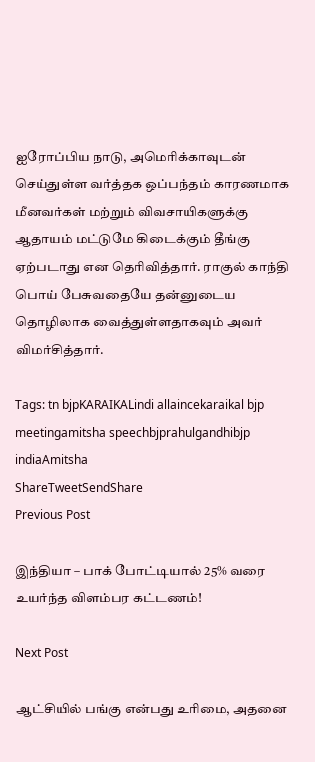ஐரோப்பிய நாடு, அமெரிக்காவுடன் செய்துள்ள வர்த்தக ஒப்பந்தம் காரணமாக மீனவர்கள் மற்றும் விவசாயிகளுக்கு ஆதாயம் மட்டுமே கிடைக்கும் தீங்கு ஏற்படாது என தெரிவித்தார். ராகுல் காந்தி பொய் பேசுவதையே தன்னுடைய தொழிலாக வைத்துள்ளதாகவும் அவர் விமர்சித்தார்.

Tags: tn bjpKARAIKALindi allaincekaraikal bjp meetingamitsha speechbjprahulgandhibjp indiaAmitsha
ShareTweetSendShare
Previous Post

இந்தியா – பாக் போட்டியால் 25% வரை உயர்ந்த விளம்பர கட்டணம்!

Next Post

ஆட்சியில் பங்கு என்பது உரிமை, அதனை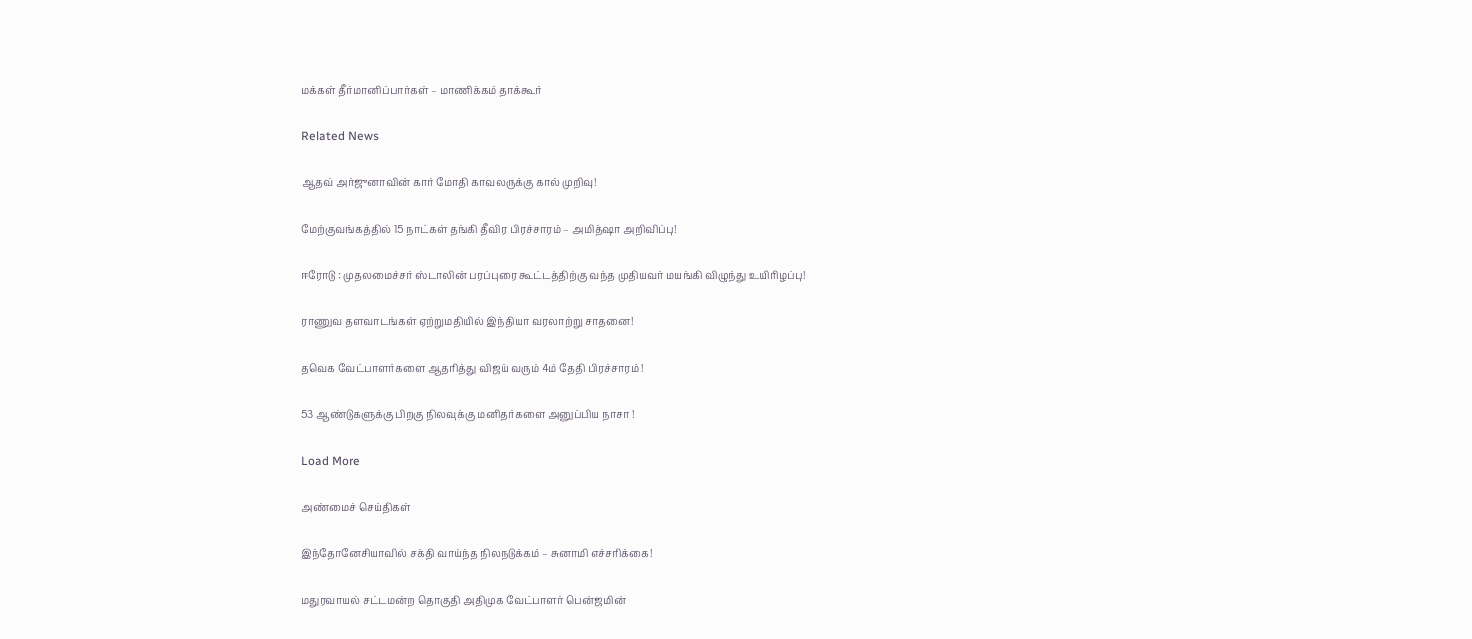மக்கள் தீர்மானிப்பார்கள் – மாணிக்கம் தாக்கூர்

Related News

ஆதவ் அர்ஜுனாவின் கார் மோதி காவலருக்கு கால் முறிவு!

மேற்குவங்கத்தில் 15 நாட்கள் தங்கி தீவிர பிரச்சாரம் – அமித்ஷா அறிவிப்பு!

ஈரோடு : முதலமைச்சர் ஸ்டாலின் பரப்புரை கூட்டத்திற்கு வந்த முதியவர் மயங்கி விழுந்து உயிரிழப்பு!

ராணுவ தளவாடங்கள் ஏற்றுமதியில் இந்தியா வரலாற்று சாதனை!

தவெக வேட்பாளர்களை ஆதரித்து விஜய் வரும் 4ம் தேதி பிரச்சாரம் !

53 ஆண்டுகளுக்கு பிறகு நிலவுக்கு மனிதர்களை அனுப்பிய நாசா !

Load More

அண்மைச் செய்திகள்

இந்தோனேசியாவில் சக்தி வாய்ந்த நிலநடுக்கம் – சுனாமி எச்சரிக்கை!

மதுரவாயல் சட்டமன்ற தொகுதி அதிமுக வேட்பாளர் பென்ஜமின்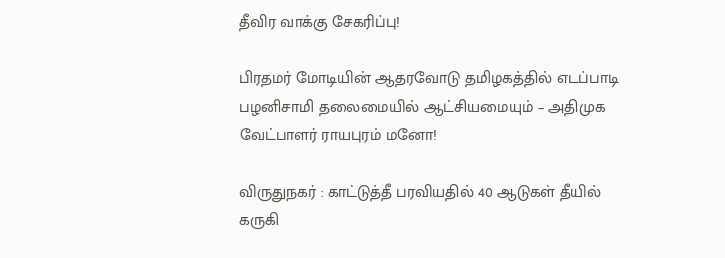தீவிர வாக்கு சேகரிப்பு!

பிரதமர் மோடியின் ஆதரவோடு தமிழகத்தில் எடப்பாடி பழனிசாமி தலைமையில் ஆட்சியமையும் – அதிமுக வேட்பாளர் ராயபுரம் மனோ!

விருதுநகர் : காட்டுத்தீ பரவியதில் 40 ஆடுகள் தீயில் கருகி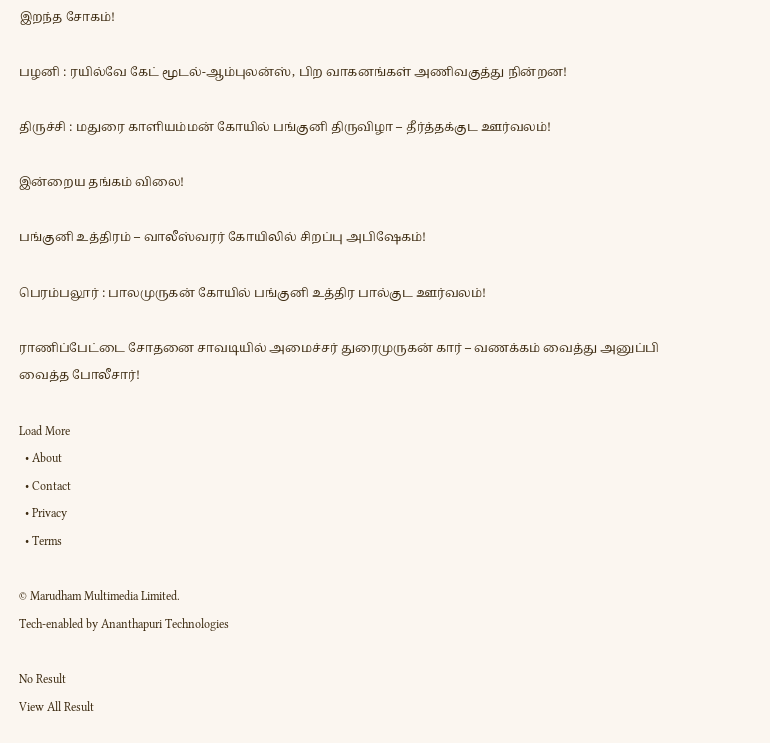இறந்த சோகம்!

பழனி : ரயில்வே கேட் மூடல்-ஆம்புலன்ஸ், பிற வாகனங்கள் அணிவகுத்து நின்றன!

திருச்சி : மதுரை காளியம்மன் கோயில் பங்குனி திருவிழா – தீர்த்தக்குட ஊர்வலம்!

இன்றைய தங்கம் விலை!

பங்குனி உத்திரம் – வாலீஸ்வரர் கோயிலில் சிறப்பு அபிஷேகம்!

பெரம்பலூர் : பாலமுருகன் கோயில் பங்குனி உத்திர பால்குட ஊர்வலம்!

ராணிப்பேட்டை சோதனை சாவடியில் அமைச்சர் துரைமுருகன் கார் – வணக்கம் வைத்து அனுப்பி வைத்த போலீசார்!

Load More
  • About
  • Contact
  • Privacy
  • Terms

© Marudham Multimedia Limited.
Tech-enabled by Ananthapuri Technologies

No Result
View All Result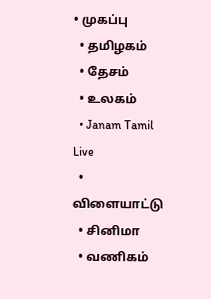• முகப்பு
  • தமிழகம்
  • தேசம்
  • உலகம்
  • Janam Tamil Live
  • விளையாட்டு
  • சினிமா
  • வணிகம்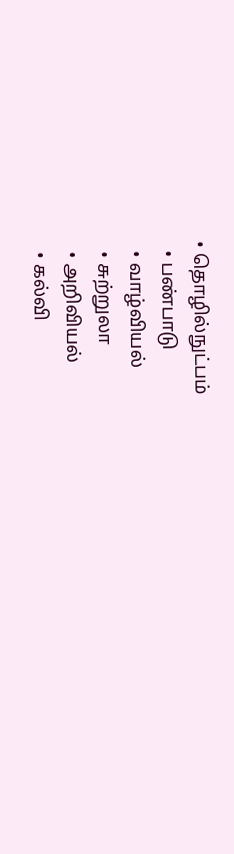• தொழில்நுட்பம்
  • பண்பாடு
  • வாழ்வியல்
  • சுற்றுலா
  • அறிவியல்
  • கல்வி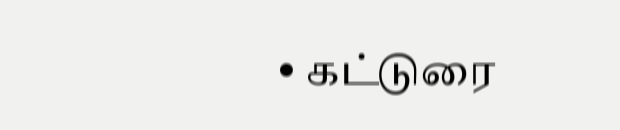• கட்டுரை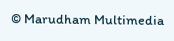© Marudham Multimedia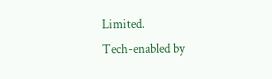Limited.
Tech-enabled by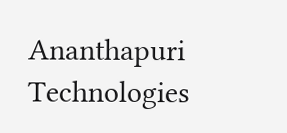Ananthapuri Technologies